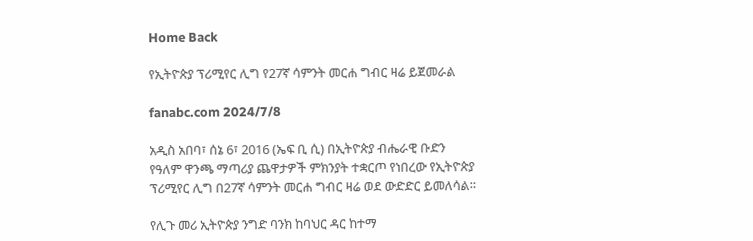Home Back

የኢትዮጵያ ፕሪሚየር ሊግ የ27ኛ ሳምንት መርሐ ግብር ዛሬ ይጀመራል

fanabc.com 2024/7/8

አዲስ አበባ፣ ሰኔ 6፣ 2016 (ኤፍ ቢ ሲ) በኢትዮጵያ ብሔራዊ ቡድን የዓለም ዋንጫ ማጣሪያ ጨዋታዎች ምክንያት ተቋርጦ የነበረው የኢትዮጵያ ፕሪሚየር ሊግ በ27ኛ ሳምንት መርሐ ግብር ዛሬ ወደ ውድድር ይመለሳል።

የሊጉ መሪ ኢትዮጵያ ንግድ ባንክ ከባህር ዳር ከተማ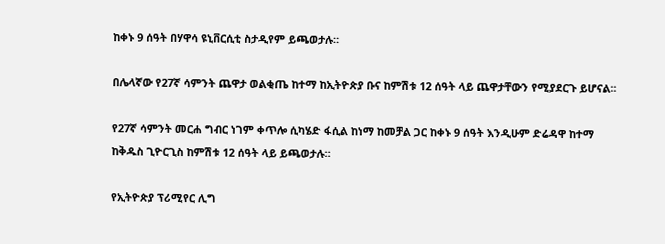ከቀኑ 9 ሰዓት በሃዋሳ ዩኒቨርሲቲ ስታዲየም ይጫወታሉ።

በሌላኛው የ27ኛ ሳምንት ጨዋታ ወልቂጤ ከተማ ከኢትዮጵያ ቡና ከምሽቱ 12 ሰዓት ላይ ጨዋታቸውን የሚያደርጉ ይሆናል፡፡

የ27ኛ ሳምንት መርሐ ግብር ነገም ቀጥሎ ሲካሄድ ፋሲል ከነማ ከመቻል ጋር ከቀኑ 9 ሰዓት እንዲሁም ድሬዳዋ ከተማ ከቅዱስ ጊዮርጊስ ከምሽቱ 12 ሰዓት ላይ ይጫወታሉ።

የኢትዮጵያ ፕሪሚየር ሊግ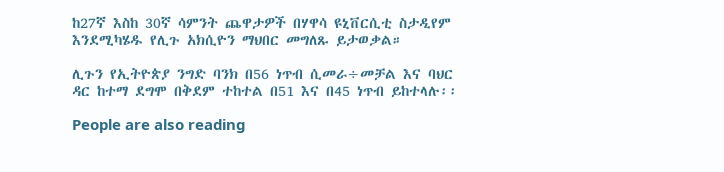ከ27ኛ እስከ 30ኛ ሳምንት ጨዋታዎች በሃዋሳ ዩኒቨርሲቲ ስታዲየም እንደሚካሄዱ የሊጉ አክሲዮን ማህበር መግለጹ ይታወቃል።

ሊጉን የኢትዮጵያ ንግድ ባንክ በ56 ነጥብ ሲመራ÷መቻል እና ባህር ዳር ከተማ ደግሞ በቅደም ተከተል በ51 እና በ45 ነጥብ ይከተላሉ፡፡

People are also reading